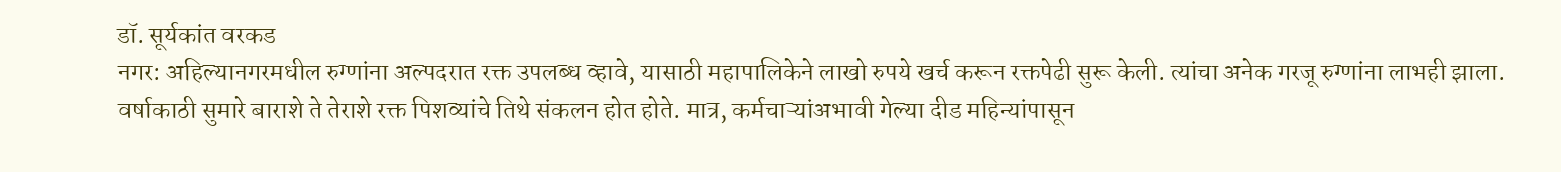डॉ. सूर्यकांत वरकड
नगर: अहिल्यानगरमधील रुग्णांना अल्पदरात रक्त उपलब्ध व्हावे, यासाठी महापालिकेने लाखो रुपये खर्च करून रक्तपेढी सुरू केली. त्यांचा अनेक गरजू रुग्णांना लाभही झाला. वर्षाकाठी सुमारे बाराशे ते तेराशे रक्त पिशव्यांचे तिथे संकलन होत होते. मात्र, कर्मचाऱ्यांअभावी गेल्या दीड महिन्यांपासून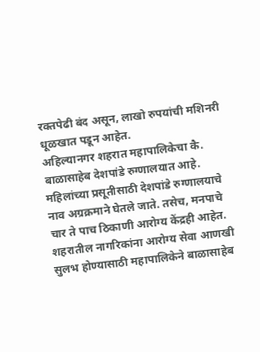रक्तपेढी बंद असून, लाखो रुपयांची मशिनरी धूळखात पडून आहेत.
अहिल्यानगर शहरात महापालिकेचा कै. बाळासाहेब देशपांडे रुग्णालयात आहे. महिलांच्या प्रसूतीसाठी देशपांडे रुग्णालयाचे नाव अग्रक्रमाने घेतले जाते. तसेच, मनपाचे चार ते पाच ठिकाणी आरोग्य केंद्रही आहेत. शहरातील नागरिकांना आरोग्य सेवा आणखी सुलभ होण्यासाठी महापालिकेने बाळासाहेब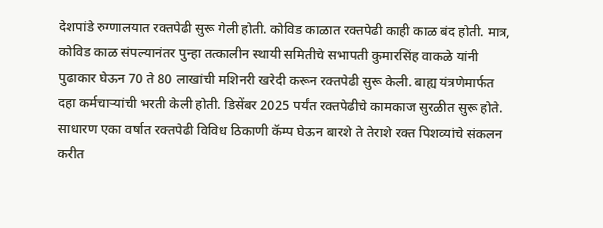देशपांडे रुग्णालयात रक्तपेढी सुरू गेली होती. कोविड काळात रक्तपेढी काही काळ बंद होती. मात्र, कोविड काळ संपल्यानंतर पुन्हा तत्कालीन स्थायी समितीचे सभापती कुमारसिंह वाकळे यांनी पुढाकार घेऊन 70 ते 80 लाखांची मशिनरी खरेदी करून रक्तपेढी सुरू केली. बाह्य यंत्रणेमार्फत दहा कर्मचाऱ्यांची भरती केली होती. डिसेंबर 2025 पर्यंत रक्तपेढीचे कामकाज सुरळीत सुरू होते.
साधारण एका वर्षात रक्तपेढी विविध ठिकाणी कॅम्प घेऊन बारशे ते तेराशे रक्त पिशव्यांचे संकलन करीत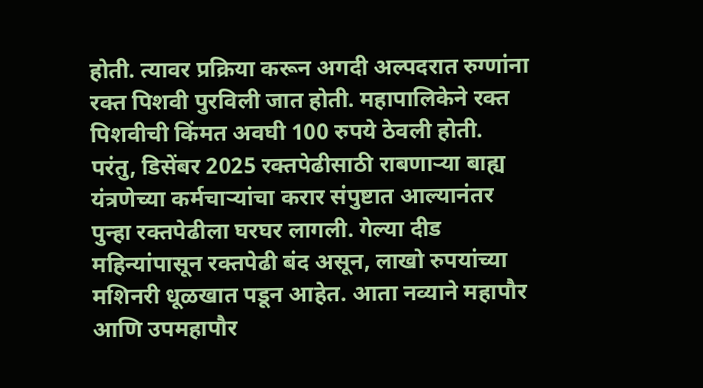होती. त्यावर प्रक्रिया करून अगदी अल्पदरात रुग्णांना रक्त पिशवी पुरविली जात होती. महापालिकेने रक्त पिशवीची किंमत अवघी 100 रुपये ठेवली होती. परंतु, डिसेंबर 2025 रक्तपेढीसाठी राबणाऱ्या बाह्य यंत्रणेच्या कर्मचाऱ्यांचा करार संपुष्टात आल्यानंतर पुन्हा रक्तपेढीला घरघर लागली. गेल्या दीड महिन्यांपासून रक्तपेढी बंद असून, लाखो रुपयांच्या मशिनरी धूळखात पडून आहेत. आता नव्याने महापौर आणि उपमहापौर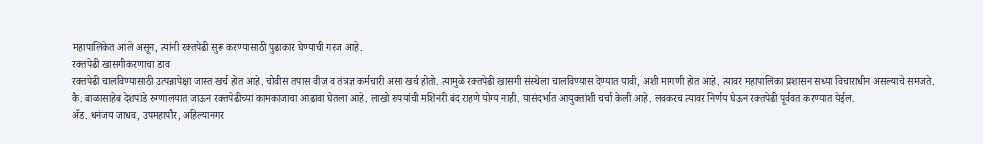महापालिकेत आले असून, त्यांनी रक्तपेढी सुरू करण्यासाठी पुढाकार घेण्याची गरज आहे.
रक्तपेढी खासगीकरणाचा डाव
रक्तपेढी चालविण्यासाठी उत्पन्नापेक्षा जास्त खर्च होत आहे. चोवीस तपास वीज व तंत्रज्ञ कर्मचारी असा खर्च होतो. त्यामुळे रक्तपेढी खासगी संस्थेला चालविण्यास देण्यात यावी, अशी मागणी होत आहे. त्यावर महापालिका प्रशासन सध्या विचाराधीन असल्याचे समजते.
कै. बाळासाहेब देशपांडे रुग्णालयात जाऊन रक्तपेढीच्या कामकाजाचा आढावा घेतला आहे. लाखो रुपयांची मशिनरी बंद राहणे योग्य नाही. यासंदर्भात आयुक्तांशी चर्चा केली आहे. लवकरच त्यावर निर्णय घेऊन रक्तपेढी पूर्ववत करण्यात येईल.
ॲड. धनंजय जाधव, उपमहापौर, अहिल्यानगर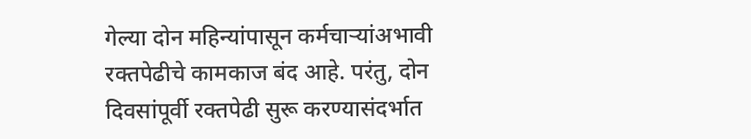गेल्या दोन महिन्यांपासून कर्मचाऱ्यांअभावी रक्तपेढीचे कामकाज बंद आहे. परंतु, दोन दिवसांपूर्वी रक्तपेढी सुरू करण्यासंदर्भात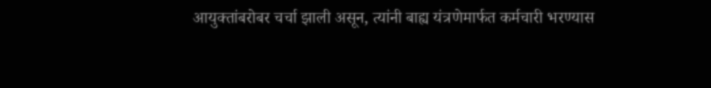आयुक्तांबरोबर चर्चा झाली असून, त्यांनी बाह्य यंत्रणेमार्फत कर्मचारी भरण्यास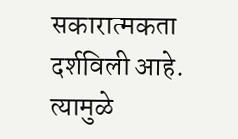सकारात्मकता दर्शविली आहे. त्यामुळे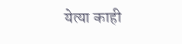येत्या काही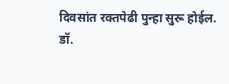दिवसांत रक्तपेढी पुन्हा सुरू होईल.
डॉ.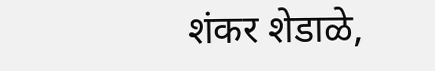शंकर शेडाळे,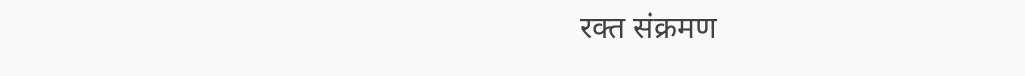रक्त संक्रमण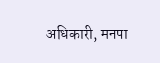अधिकारी, मनपा